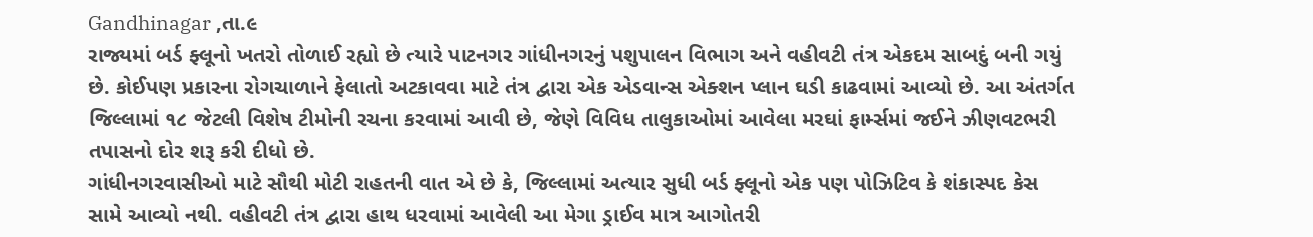Gandhinagar ,તા.૯
રાજ્યમાં બર્ડ ફ્લૂનો ખતરો તોળાઈ રહ્યો છે ત્યારે પાટનગર ગાંધીનગરનું પશુપાલન વિભાગ અને વહીવટી તંત્ર એકદમ સાબદું બની ગયું છે. કોઈપણ પ્રકારના રોગચાળાને ફેલાતો અટકાવવા માટે તંત્ર દ્વારા એક એડવાન્સ એક્શન પ્લાન ઘડી કાઢવામાં આવ્યો છે. આ અંતર્ગત જિલ્લામાં ૧૮ જેટલી વિશેષ ટીમોની રચના કરવામાં આવી છે, જેણે વિવિધ તાલુકાઓમાં આવેલા મરઘાં ફાર્મ્સમાં જઈને ઝીણવટભરી તપાસનો દોર શરૂ કરી દીધો છે.
ગાંધીનગરવાસીઓ માટે સૌથી મોટી રાહતની વાત એ છે કે, જિલ્લામાં અત્યાર સુધી બર્ડ ફ્લૂનો એક પણ પોઝિટિવ કે શંકાસ્પદ કેસ સામે આવ્યો નથી. વહીવટી તંત્ર દ્વારા હાથ ધરવામાં આવેલી આ મેગા ડ્રાઈવ માત્ર આગોતરી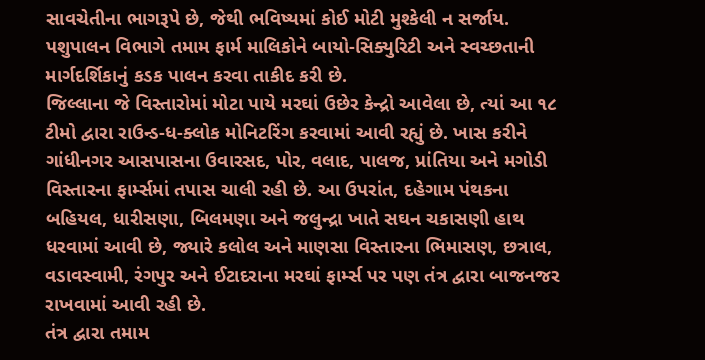સાવચેતીના ભાગરૂપે છે, જેથી ભવિષ્યમાં કોઈ મોટી મુશ્કેલી ન સર્જાય. પશુપાલન વિભાગે તમામ ફાર્મ માલિકોને બાયો-સિક્યુરિટી અને સ્વચ્છતાની માર્ગદર્શિકાનું કડક પાલન કરવા તાકીદ કરી છે.
જિલ્લાના જે વિસ્તારોમાં મોટા પાયે મરઘાં ઉછેર કેન્દ્રો આવેલા છે, ત્યાં આ ૧૮ ટીમો દ્વારા રાઉન્ડ-ધ-ક્લોક મોનિટરિંગ કરવામાં આવી રહ્યું છે. ખાસ કરીને ગાંધીનગર આસપાસના ઉવારસદ, પોર, વલાદ, પાલજ, પ્રાંતિયા અને મગોડી વિસ્તારના ફાર્મ્સમાં તપાસ ચાલી રહી છે. આ ઉપરાંત, દહેગામ પંથકના બહિયલ, ધારીસણા, બિલમણા અને જલુન્દ્રા ખાતે સઘન ચકાસણી હાથ ધરવામાં આવી છે, જ્યારે કલોલ અને માણસા વિસ્તારના ભિમાસણ, છત્રાલ, વડાવસ્વામી, રંગપુર અને ઈટાદરાના મરઘાં ફાર્મ્સ પર પણ તંત્ર દ્વારા બાજનજર રાખવામાં આવી રહી છે.
તંત્ર દ્વારા તમામ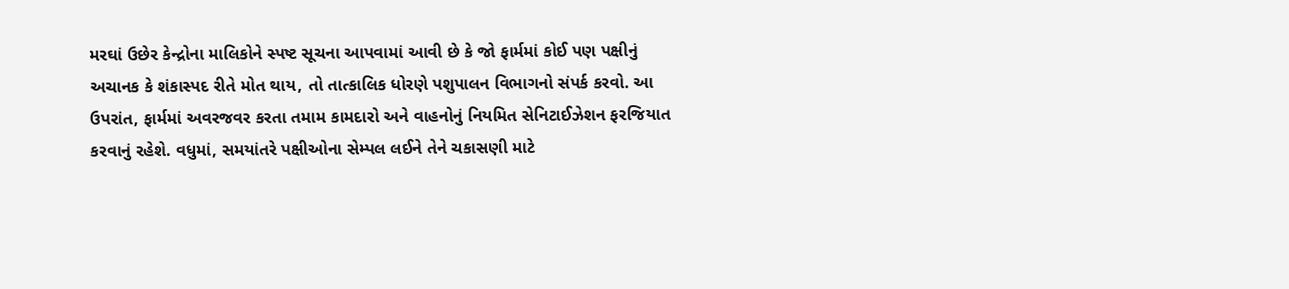મરઘાં ઉછેર કેન્દ્રોના માલિકોને સ્પષ્ટ સૂચના આપવામાં આવી છે કે જો ફાર્મમાં કોઈ પણ પક્ષીનું અચાનક કે શંકાસ્પદ રીતે મોત થાય, તો તાત્કાલિક ધોરણે પશુપાલન વિભાગનો સંપર્ક કરવો. આ ઉપરાંત, ફાર્મમાં અવરજવર કરતા તમામ કામદારો અને વાહનોનું નિયમિત સેનિટાઈઝેશન ફરજિયાત કરવાનું રહેશે. વધુમાં, સમયાંતરે પક્ષીઓના સેમ્પલ લઈને તેને ચકાસણી માટે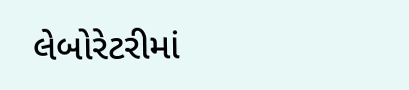લેબોરેટરીમાં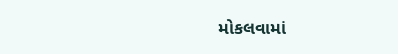મોકલવામાં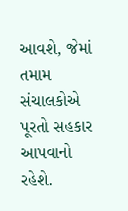આવશે, જેમાં તમામ સંચાલકોએ પૂરતો સહકાર આપવાનો રહેશે.